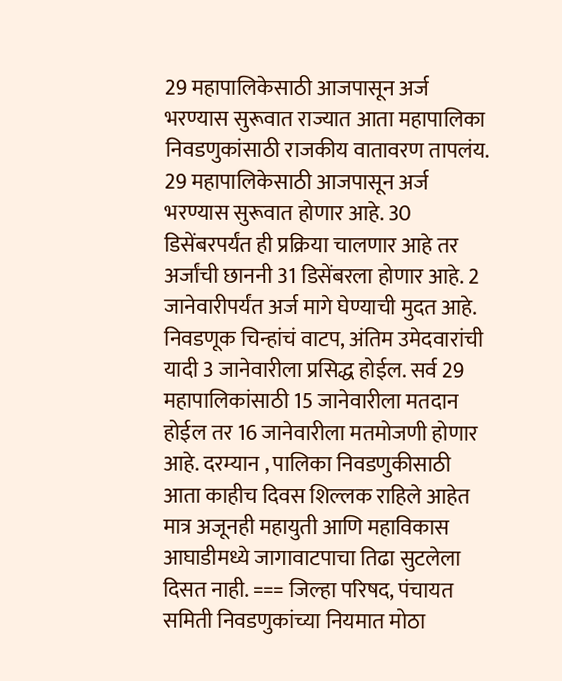29 महापालिकेसाठी आजपासून अर्ज भरण्यास सुरूवात राज्यात आता महापालिका निवडणुकांसाठी राजकीय वातावरण तापलंय. 29 महापालिकेसाठी आजपासून अर्ज भरण्यास सुरूवात होणार आहे. 30 डिसेंबरपर्यंत ही प्रक्रिया चालणार आहे तर अर्जांची छाननी 31 डिसेंबरला होणार आहे. 2 जानेवारीपर्यंत अर्ज मागे घेण्याची मुदत आहे. निवडणूक चिन्हांचं वाटप, अंतिम उमेदवारांची यादी 3 जानेवारीला प्रसिद्ध होईल. सर्व 29 महापालिकांसाठी 15 जानेवारीला मतदान होईल तर 16 जानेवारीला मतमोजणी होणार आहे. दरम्यान , पालिका निवडणुकीसाठी आता काहीच दिवस शिल्लक राहिले आहेत मात्र अजूनही महायुती आणि महाविकास आघाडीमध्ये जागावाटपाचा तिढा सुटलेला दिसत नाही. === जिल्हा परिषद, पंचायत समिती निवडणुकांच्या नियमात मोठा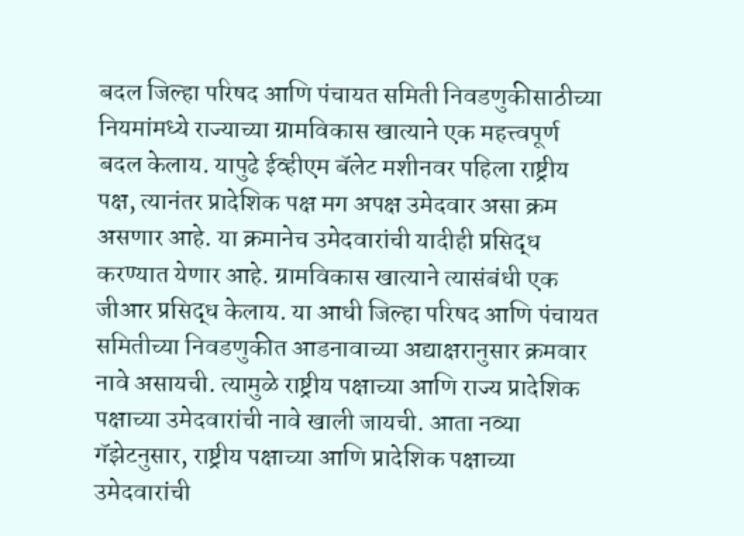बदल जिल्हा परिषद आणि पंचायत समिती निवडणुकीसाठीच्या नियमांमध्ये राज्याच्या ग्रामविकास खात्याने एक महत्त्वपूर्ण बदल केलाय. यापुढे ईव्हीएम बॅलेट मशीनवर पहिला राष्ट्रीय पक्ष, त्यानंतर प्रादेशिक पक्ष मग अपक्ष उमेदवार असा क्रम असणार आहे. या क्रमानेच उमेदवारांची यादीही प्रसिद्ध करण्यात येणार आहे. ग्रामविकास खात्याने त्यासंबंधी एक जीआर प्रसिद्ध केलाय. या आधी जिल्हा परिषद आणि पंचायत समितीच्या निवडणुकीत आडनावाच्या अद्याक्षरानुसार क्रमवार नावे असायची. त्यामुळे राष्ट्रीय पक्षाच्या आणि राज्य प्रादेशिक पक्षाच्या उमेदवारांची नावे खाली जायची. आता नव्या गॅझेटनुसार, राष्ट्रीय पक्षाच्या आणि प्रादेशिक पक्षाच्या उमेदवारांची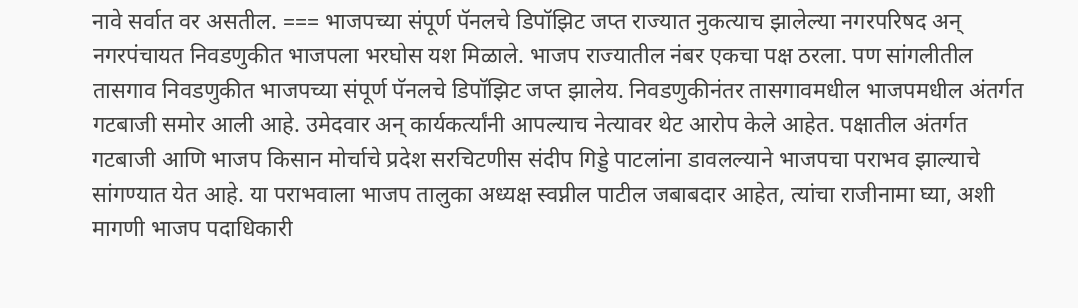नावे सर्वात वर असतील. === भाजपच्या संपूर्ण पॅनलचे डिपॉझिट जप्त राज्यात नुकत्याच झालेल्या नगरपरिषद अन् नगरपंचायत निवडणुकीत भाजपला भरघोस यश मिळाले. भाजप राज्यातील नंबर एकचा पक्ष ठरला. पण सांगलीतील तासगाव निवडणुकीत भाजपच्या संपूर्ण पॅनलचे डिपॉझिट जप्त झालेय. निवडणुकीनंतर तासगावमधील भाजपमधील अंतर्गत गटबाजी समोर आली आहे. उमेदवार अन् कार्यकर्त्यांनी आपल्याच नेत्यावर थेट आरोप केले आहेत. पक्षातील अंतर्गत गटबाजी आणि भाजप किसान मोर्चाचे प्रदेश सरचिटणीस संदीप गिड्डे पाटलांना डावलल्याने भाजपचा पराभव झाल्याचे सांगण्यात येत आहे. या पराभवाला भाजप तालुका अध्यक्ष स्वप्नील पाटील जबाबदार आहेत, त्यांचा राजीनामा घ्या, अशी मागणी भाजप पदाधिकारी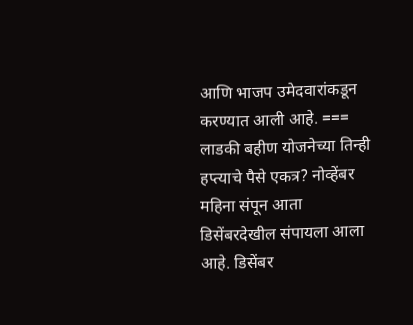आणि भाजप उमेदवारांकडून करण्यात आली आहे. === लाडकी बहीण योजनेच्या तिन्ही हप्त्याचे पैसे एकत्र? नोव्हेंबर महिना संपून आता डिसेंबरदेखील संपायला आला आहे. डिसेंबर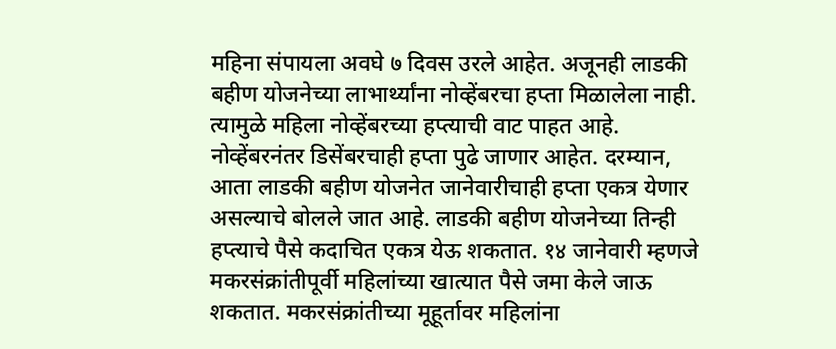महिना संपायला अवघे ७ दिवस उरले आहेत. अजूनही लाडकी बहीण योजनेच्या लाभार्थ्यांना नोव्हेंबरचा हप्ता मिळालेला नाही. त्यामुळे महिला नोव्हेंबरच्या हप्त्याची वाट पाहत आहे. नोव्हेंबरनंतर डिसेंबरचाही हप्ता पुढे जाणार आहेत. दरम्यान, आता लाडकी बहीण योजनेत जानेवारीचाही हप्ता एकत्र येणार असल्याचे बोलले जात आहे. लाडकी बहीण योजनेच्या तिन्ही हप्त्याचे पैसे कदाचित एकत्र येऊ शकतात. १४ जानेवारी म्हणजे मकरसंक्रांतीपूर्वी महिलांच्या खात्यात पैसे जमा केले जाऊ शकतात. मकरसंक्रांतीच्या मूहूर्तावर महिलांना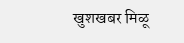खुशखबर मिळू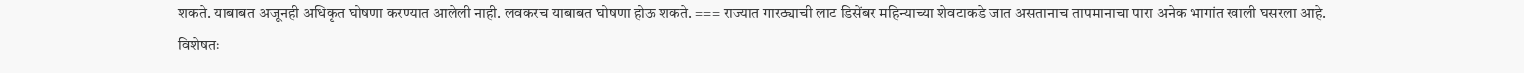शकते. याबाबत अजूनही अधिकृत घोषणा करण्यात आलेली नाही. लवकरच याबाबत घोषणा होऊ शकते. === राज्यात गारठ्याची लाट डिसेंबर महिन्याच्या शेवटाकडे जात असतानाच तापमानाचा पारा अनेक भागांत खाली घसरला आहे. विशेषतः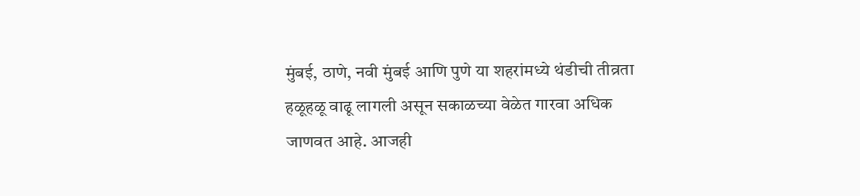मुंबई, ठाणे, नवी मुंबई आणि पुणे या शहरांमध्ये थंडीची तीव्रता हळूहळू वाढू लागली असून सकाळच्या वेळेत गारवा अधिक जाणवत आहे. आजही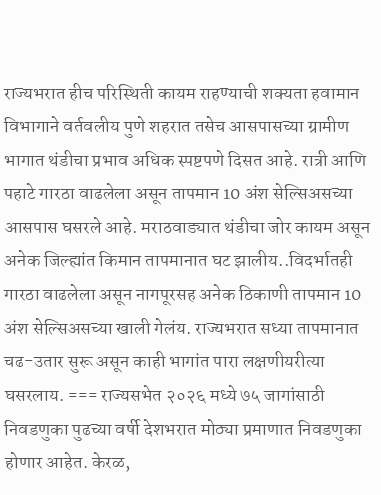राज्यभरात हीच परिस्थिती कायम राहण्याची शक्यता हवामान विभागाने वर्तवलीय पुणे शहरात तसेच आसपासच्या ग्रामीण भागात थंडीचा प्रभाव अधिक स्पष्टपणे दिसत आहे. रात्री आणि पहाटे गारठा वाढलेला असून तापमान 10 अंश सेल्सिअसच्या आसपास घसरले आहे. मराठवाड्यात थंडीचा जोर कायम असून अनेक जिल्ह्यांत किमान तापमानात घट झालीय..विदर्भातही गारठा वाढलेला असून नागपूरसह अनेक ठिकाणी तापमान 10 अंश सेल्सिअसच्या खाली गेलंय. राज्यभरात सध्या तापमानात चढ-उतार सुरू असून काही भागांत पारा लक्षणीयरीत्या घसरलाय. === राज्यसभेत २०२६ मध्ये ७५ जागांसाठी निवडणुका पुढच्या वर्षी देशभरात मोठ्या प्रमाणात निवडणुका होणार आहेत. केरळ,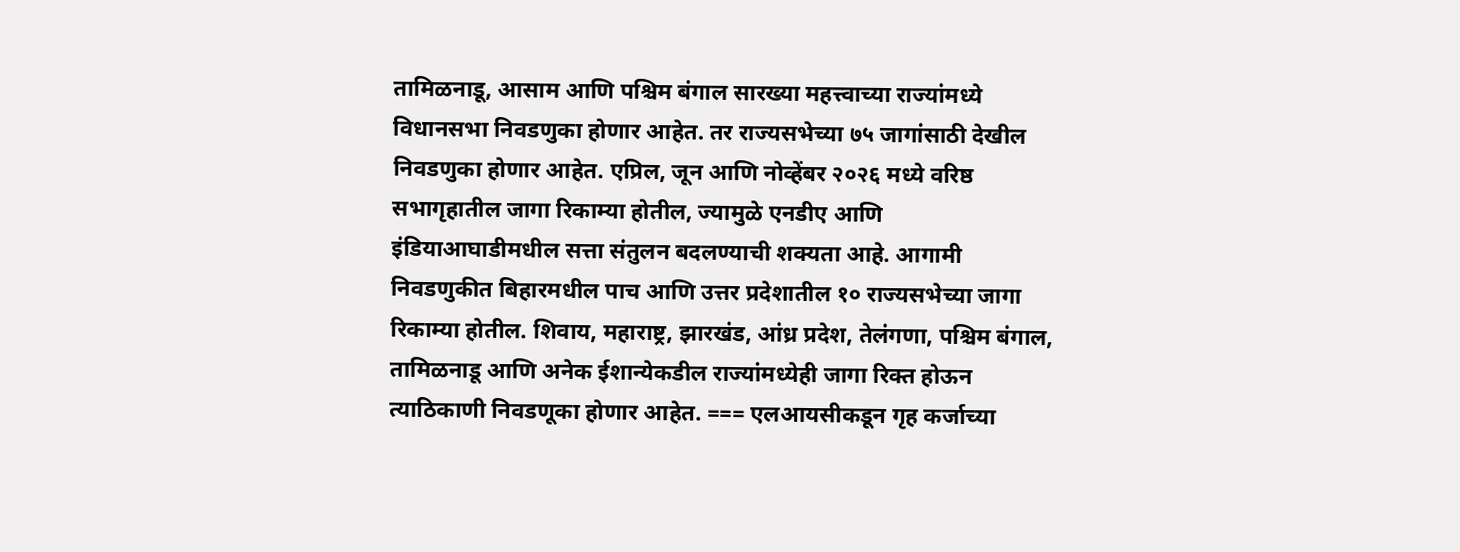तामिळनाडू, आसाम आणि पश्चिम बंगाल सारख्या महत्त्वाच्या राज्यांमध्ये विधानसभा निवडणुका होणार आहेत. तर राज्यसभेच्या ७५ जागांसाठी देखील निवडणुका होणार आहेत. एप्रिल, जून आणि नोव्हेंबर २०२६ मध्ये वरिष्ठ सभागृहातील जागा रिकाम्या होतील, ज्यामुळे एनडीए आणि इंडियाआघाडीमधील सत्ता संतुलन बदलण्याची शक्यता आहे. आगामी निवडणुकीत बिहारमधील पाच आणि उत्तर प्रदेशातील १० राज्यसभेच्या जागा रिकाम्या होतील. शिवाय, महाराष्ट्र, झारखंड, आंध्र प्रदेश, तेलंगणा, पश्चिम बंगाल, तामिळनाडू आणि अनेक ईशान्येकडील राज्यांमध्येही जागा रिक्त होऊन त्याठिकाणी निवडणूका होणार आहेत. === एलआयसीकडून गृह कर्जाच्या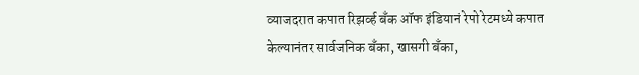व्याजदरात कपात रिझर्व्ह बँक ऑफ इंडियानं रेपो रेटमध्ये कपात केल्यानंतर सार्वजनिक बँका, खासगी बँका,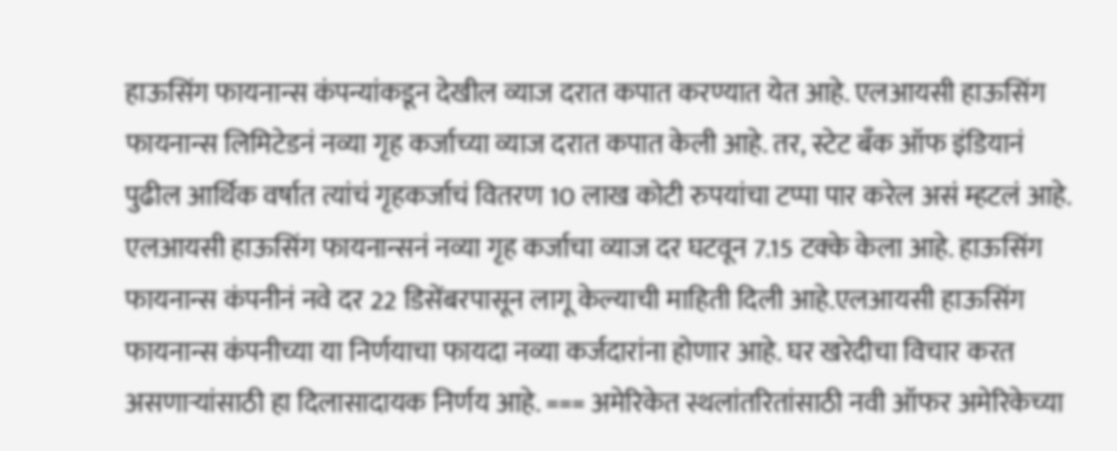हाऊसिंग फायनान्स कंपन्यांकडून देखील व्याज दरात कपात करण्यात येत आहे. एलआयसी हाऊसिंग फायनान्स लिमिटेडनं नव्या गृह कर्जाच्या व्याज दरात कपात केली आहे. तर, स्टेट बँक ऑफ इंडियानं पुढील आर्थिक वर्षात त्यांचं गृहकर्जाचं वितरण 10 लाख कोटी रुपयांचा टप्पा पार करेल असं म्हटलं आहे. एलआयसी हाऊसिंग फायनान्सनं नव्या गृह कर्जाचा व्याज दर घटवून 7.15 टक्के केला आहे. हाऊसिंग फायनान्स कंपनीनं नवे दर 22 डिसेंबरपासून लागू केल्याची माहिती दिली आहे.एलआयसी हाऊसिंग फायनान्स कंपनीच्या या निर्णयाचा फायदा नव्या कर्जदारांना होणार आहे. घर खरेदीचा विचार करत असणाऱ्यांसाठी हा दिलासादायक निर्णय आहे. === अमेरिकेत स्थलांतरितांसाठी नवी ऑफर अमेरिकेच्या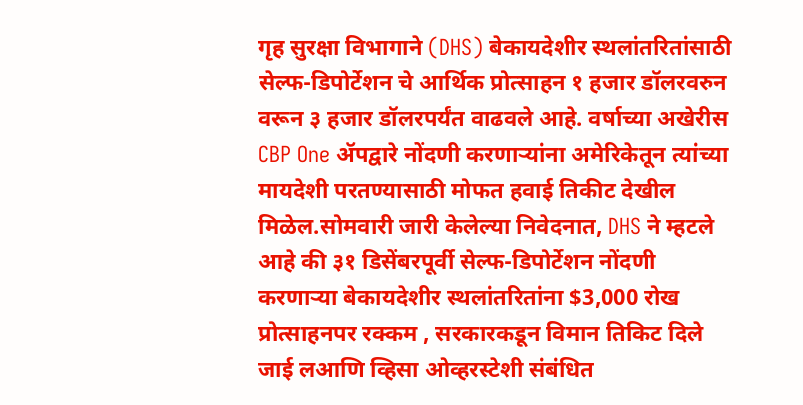गृह सुरक्षा विभागाने (DHS) बेकायदेशीर स्थलांतरितांसाठी सेल्फ-डिपोर्टेशन चे आर्थिक प्रोत्साहन १ हजार डॉलरवरुन वरून ३ हजार डॉलरपर्यंत वाढवले आहे. वर्षाच्या अखेरीस CBP One ॲपद्वारे नोंदणी करणाऱ्यांना अमेरिकेतून त्यांच्या मायदेशी परतण्यासाठी मोफत हवाई तिकीट देखील मिळेल.सोमवारी जारी केलेल्या निवेदनात, DHS ने म्हटले आहे की ३१ डिसेंबरपूर्वी सेल्फ-डिपोर्टेशन नोंदणी करणाऱ्या बेकायदेशीर स्थलांतरितांना $3,000 रोख प्रोत्साहनपर रक्कम , सरकारकडून विमान तिकिट दिले जाई लआणि व्हिसा ओव्हरस्टेशी संबंधित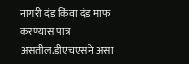नागरी दंड किंवा दंड माफ करण्यास पात्र असतील.डीएचएसने असा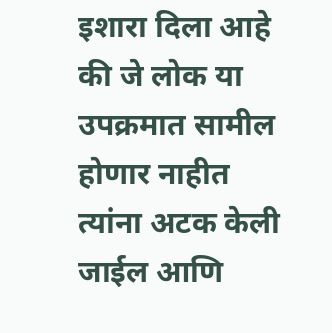इशारा दिला आहे की जे लोक या उपक्रमात सामील होणार नाहीत त्यांना अटक केली जाईल आणि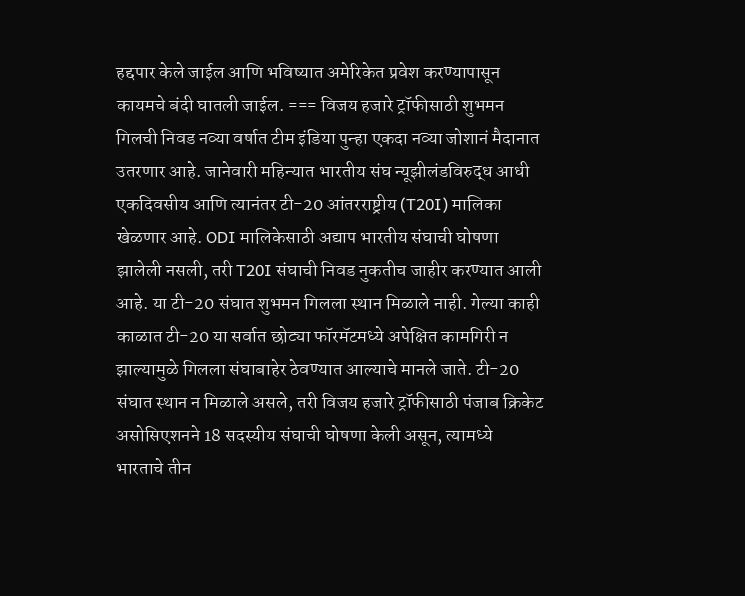हद्दपार केले जाईल आणि भविष्यात अमेरिकेत प्रवेश करण्यापासून कायमचे बंदी घातली जाईल. === विजय हजारे ट्रॉफीसाठी शुभमन गिलची निवड नव्या वर्षात टीम इंडिया पुन्हा एकदा नव्या जोशानं मैदानात उतरणार आहे. जानेवारी महिन्यात भारतीय संघ न्यूझीलंडविरुद्ध आधी एकदिवसीय आणि त्यानंतर टी-20 आंतरराष्ट्रीय (T20I) मालिका खेळणार आहे. ODI मालिकेसाठी अद्याप भारतीय संघाची घोषणा झालेली नसली, तरी T20I संघाची निवड नुकतीच जाहीर करण्यात आली आहे. या टी-20 संघात शुभमन गिलला स्थान मिळाले नाही. गेल्या काही काळात टी-20 या सर्वात छोट्या फॉरमॅटमध्ये अपेक्षित कामगिरी न झाल्यामुळे गिलला संघाबाहेर ठेवण्यात आल्याचे मानले जाते. टी-20 संघात स्थान न मिळाले असले, तरी विजय हजारे ट्रॉफीसाठी पंजाब क्रिकेट असोसिएशनने 18 सदस्यीय संघाची घोषणा केली असून, त्यामध्ये भारताचे तीन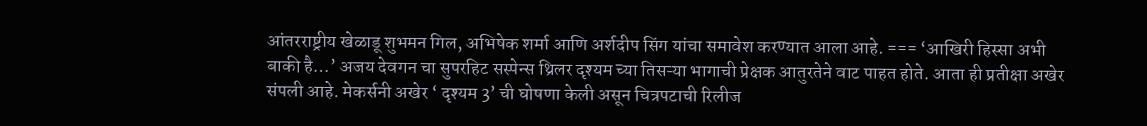आंतरराष्ट्रीय खेळाडू शुभमन गिल, अभिषेक शर्मा आणि अर्शदीप सिंग यांचा समावेश करण्यात आला आहे. === ‘आखिरी हिस्सा अभी बाकी है…’ अजय देवगन चा सुपरहिट सस्पेन्स थ्रिलर दृश्यम च्या तिसऱ्या भागाची प्रेक्षक आतुरतेने वाट पाहत होते. आता ही प्रतीक्षा अखेर संपली आहे. मेकर्सनी अखेर ‘ दृश्यम 3’ ची घोषणा केली असून चित्रपटाची रिलीज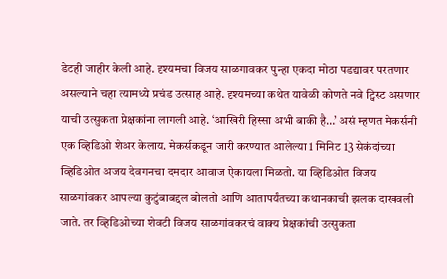डेटही जाहीर केली आहे. दृश्यमचा विजय साळगावकर पुन्हा एकदा मोठा पडद्यावर परतणार असल्याने चहा त्यामध्ये प्रचंड उत्साह आहे. दृश्यमच्या कथेत यावेळी कोणते नवे ट्विस्ट असणार याची उत्सुकता प्रेक्षकांना लागली आहे. ‘आखिरी हिस्सा अभी बाकी है…’ असं म्हणत मेकर्सनी एक व्हिडिओ शेअर केलाय. मेकर्सकडून जारी करण्यात आलेल्या 1 मिनिट 13 सेकंदांच्या व्हिडिओत अजय देवगनचा दमदार आवाज ऐकायला मिळतो. या व्हिडिओत विजय साळगांवकर आपल्या कुटुंबाबद्दल बोलतो आणि आतापर्यंतच्या कथानकाची झलक दाखवली जाते. तर व्हिडिओच्या शेवटी विजय साळगांवकरचं वाक्य प्रेक्षकांची उत्सुकता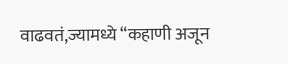वाढवतं,ज्यामध्ये “कहाणी अजून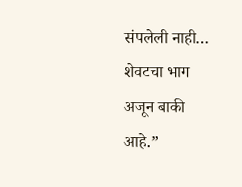संपलेली नाही… शेवटचा भाग अजून बाकी आहे.”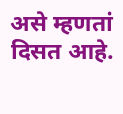असे म्हणतां दिसत आहे.